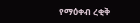የማዕቀብ ረቂቅ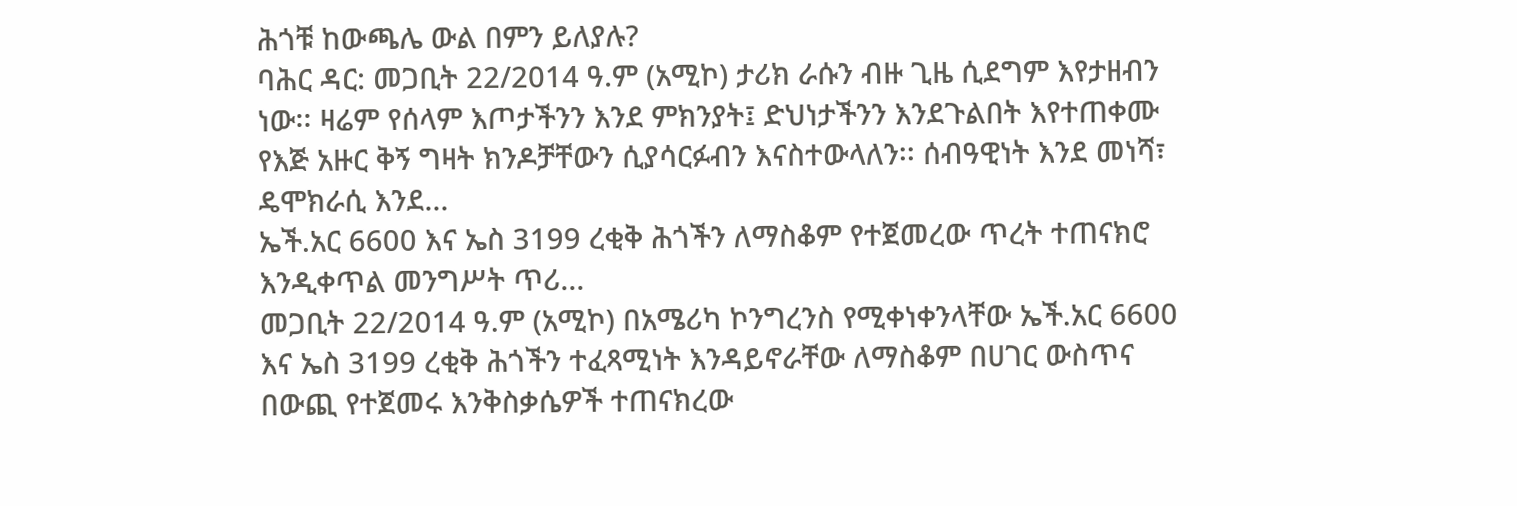ሕጎቹ ከውጫሌ ውል በምን ይለያሉ?
ባሕር ዳር: መጋቢት 22/2014 ዓ.ም (አሚኮ) ታሪክ ራሱን ብዙ ጊዜ ሲደግም እየታዘብን ነው፡፡ ዛሬም የሰላም እጦታችንን እንደ ምክንያት፤ ድህነታችንን እንደጉልበት እየተጠቀሙ የእጅ አዙር ቅኝ ግዛት ክንዶቻቸውን ሲያሳርፉብን እናስተውላለን፡፡ ሰብዓዊነት እንደ መነሻ፣ ዴሞክራሲ እንደ...
ኤች.አር 6600 እና ኤስ 3199 ረቂቅ ሕጎችን ለማስቆም የተጀመረው ጥረት ተጠናክሮ እንዲቀጥል መንግሥት ጥሪ...
መጋቢት 22/2014 ዓ.ም (አሚኮ) በአሜሪካ ኮንግረንስ የሚቀነቀንላቸው ኤች.አር 6600 እና ኤስ 3199 ረቂቅ ሕጎችን ተፈጻሚነት እንዳይኖራቸው ለማስቆም በሀገር ውስጥና በውጪ የተጀመሩ እንቅስቃሴዎች ተጠናክረው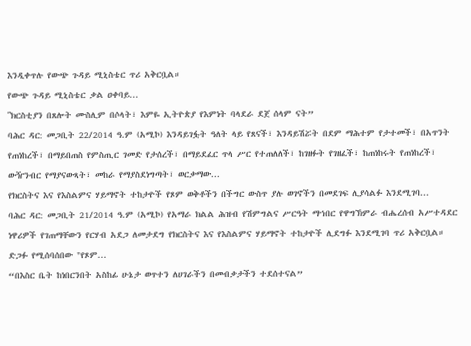እንዲቀጥሉ የውጭ ጉዳይ ሚኒስቴር ጥሪ አቅርቧል።
የውጭ ጉዳይ ሚኒስቴር ቃል ዐቀባይ...
ʺክርስቲያን በጸሎት ሙስሊም በሶላት፣ እምዬ ኢትዮጵያ የእምነት ባላደራ ደጀ ሰላም ናት”
ባሕር ዳር: መጋቢት 22/2014 ዓ.ም (አሚኮ) እንዳይገፏት ዓለት ላይ የጸናች፣ እንዳይሽሯት በደም ማሕተም የታተመች፣ በአጥንት የጠነከረች፣ በማይበጠስ የምስጢር ገመድ የታሰረች፣ በማይደፈር ጥላ ሥር የተጠለለች፣ ከገዘፉት የገዘፈች፣ ከጠነከሩት የጠነከረች፣ ውዥንብር የማያናውጻት፣ መከራ የማያስደነግጣት፣ ወርቃማው...
የክርስትና እና የእስልምና ሃይማኖት ተከታዮች የጾም ወቅቶችን በችግር ውስጥ ያሉ ወገኖችን በመደገፍ ሊያሳልፉ እንደሚገባ...
ባሕር ዳር: መጋቢት 21/2014 ዓ.ም (አሚኮ) የአማራ ክልል ሕዝብ የሽምግልና ሥርዓት ማኀበር የዋግኽምራ ብሔረሰብ አሥተዳደር ነዋሪዎች የገጠማቸውን የርሃብ አደጋ ለመታደግ የክርስትና እና የእስልምና ሃይማኖት ተከታዮች ሊደግፉ እንደሚገባ ጥሪ አቅርቧል።
ድጋፉ የሚሰባሰበው "የጾም...
“በእስር ቤት ከነበርንበት አስከፊ ሁኔታ ወጥተን ለሀገራችን በመብቃታችን ተደሰተናል”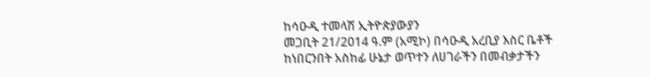ከሳዑዲ ተመላሽ ኢትዮጵያውያን
መጋቢት 21/2014 ዓ.ም (አሚኮ) በሳዑዲ አረቢያ እስር ቤቶች ከነበርንበት አስከፊ ሁኔታ ወጥተን ለሀገራችን በመብቃታችን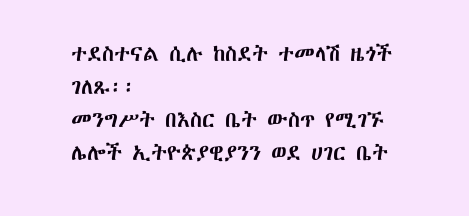ተደስተናል ሲሉ ከስደት ተመላሽ ዜጎች ገለጹ፡፡
መንግሥት በእስር ቤት ውስጥ የሚገኙ ሌሎች ኢትዮጵያዊያንን ወደ ሀገር ቤት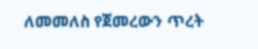ለመመለስ የጀመረውን ጥረት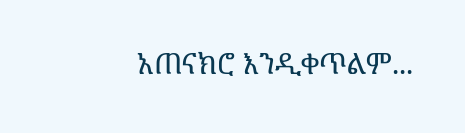አጠናክሮ እንዲቀጥልም...